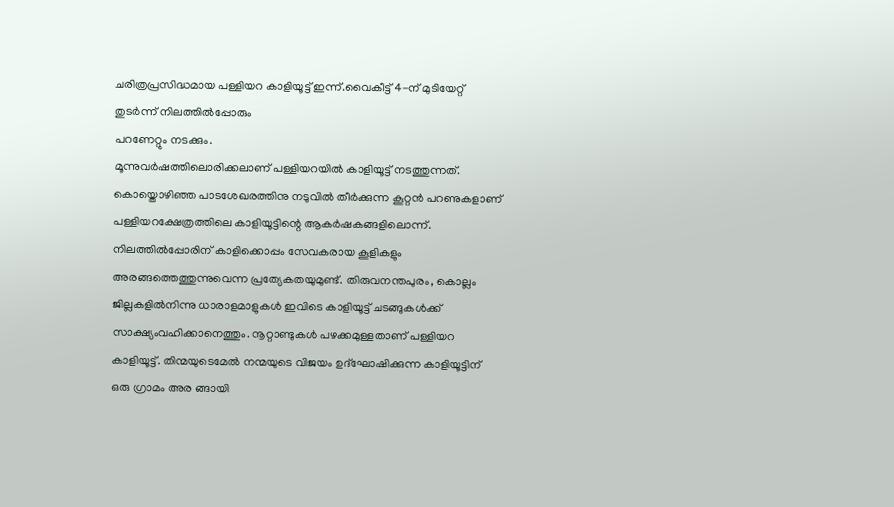ചരിത്രപ്രസിദ്ധമായ പള്ളിയറ കാളിയൂട്ട് ഇന്ന്.വൈകീട്ട് 4-ന് മുടിയേറ്റ് തുടർന്ന് നിലത്തിൽപ്പോരും
പറണേറ്റും നടക്കും.
മൂന്നുവർഷത്തിലൊരിക്കലാണ് പള്ളിയറയിൽ കാളിയൂട്ട് നടത്തുന്നത്. കൊയ്തൊഴിഞ്ഞ പാടശേഖരത്തിനു നടുവിൽ തീർക്കുന്ന കൂറ്റൻ പറണുകളാണ് പള്ളിയറക്ഷേത്രത്തിലെ കാളിയൂട്ടിന്റെ ആകർഷകങ്ങളിലൊന്ന്. നിലത്തിൽപ്പോരിന് കാളിക്കൊപ്പം സേവകരായ കൂളികളും അരങ്ങത്തെത്തുന്നുവെന്ന പ്രത്യേകതയുമുണ്ട്. തിരുവനന്തപുരം, കൊല്ലം ജില്ലകളിൽനിന്നു ധാരാളമാളുകൾ ഇവിടെ കാളിയൂട്ട് ചടങ്ങുകൾക്ക് സാക്ഷ്യംവഹിക്കാനെത്തും. നൂറ്റാണ്ടുകൾ പഴക്കമുള്ളതാണ് പള്ളിയറ കാളിയൂട്ട്. തിന്മയുടെമേൽ നന്മയുടെ വിജയം ഉദ്ഘോഷിക്കുന്ന കാളിയൂട്ടിന് ഒരു ഗ്രാമം അര ങ്ങായി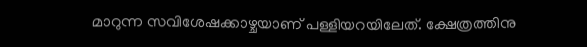മാറുന്ന സവിശേഷക്കാഴ്ചയാണ് പള്ളിയറയിലേത്. ക്ഷേത്രത്തിനു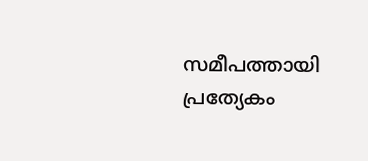സമീപത്തായി പ്രത്യേകം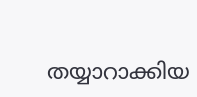തയ്യാറാക്കിയ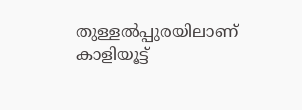തുള്ളൽപ്പുരയിലാണ് കാളിയൂട്ട്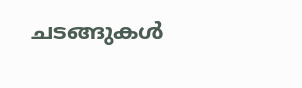ചടങ്ങുകൾ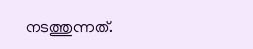നടത്തുന്നത്.